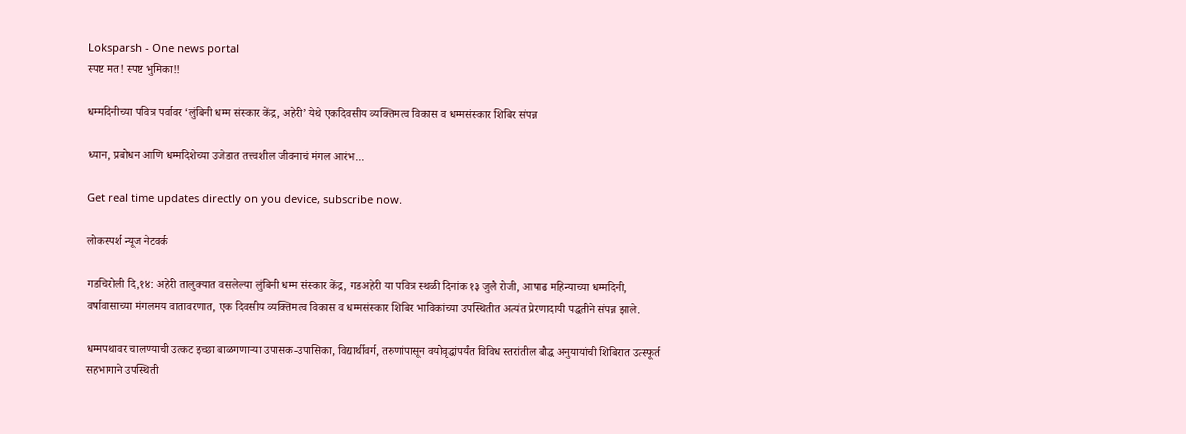Loksparsh - One news portal
स्पष्ट मत! स्पष्ट भुमिका!!

धम्मदिनीच्या पवित्र पर्वावर ‘लुंबिनी धम्म संस्कार केंद्र, अहेरी’ येथे एकदिवसीय व्यक्तिमत्व विकास व धम्मसंस्कार शिबिर संपन्न

ध्यान, प्रबोधन आणि धम्मदिशेच्या उजेडात तत्त्वशील जीवनाचं मंगल आरंभ...

Get real time updates directly on you device, subscribe now.

लोकस्पर्श न्यूज नेटवर्क

गडचिरोली दि,१४: अहेरी तालुक्यात वसलेल्या लुंबिनी धम्म संस्कार केंद्र, गडअहेरी या पवित्र स्थळी दिनांक १३ जुलै रोजी, आषाढ महिन्याच्या धम्मदिनी, वर्षावासाच्या मंगलमय वातावरणात, एक दिवसीय व्यक्तिमत्व विकास व धम्मसंस्कार शिबिर भाविकांच्या उपस्थितीत अत्यंत प्रेरणादायी पद्धतीने संपन्न झाले.

धम्मपथावर चालण्याची उत्कट इच्छा बाळगणाऱ्या उपासक-उपासिका, विद्यार्थीवर्ग, तरुणांपासून वयोवृद्धांपर्यंत विविध स्तरांतील बौद्ध अनुयायांची शिबिरात उत्स्फूर्त सहभागाने उपस्थिती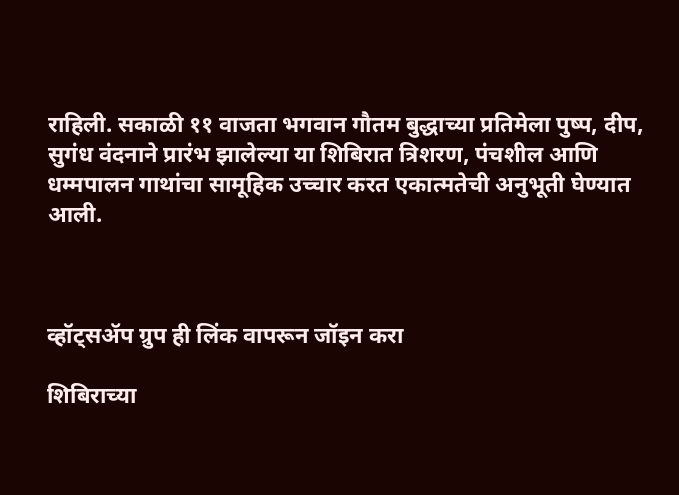राहिली. सकाळी ११ वाजता भगवान गौतम बुद्धाच्या प्रतिमेला पुष्प, दीप, सुगंध वंदनाने प्रारंभ झालेल्या या शिबिरात त्रिशरण, पंचशील आणि धम्मपालन गाथांचा सामूहिक उच्चार करत एकात्मतेची अनुभूती घेण्यात आली.



व्हॉट्सॲप ग्रुप ही लिंक वापरून जॉइन करा

शिबिराच्या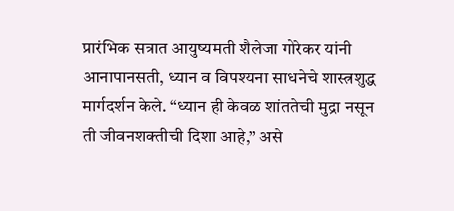प्रारंभिक सत्रात आयुष्यमती शैलेजा गोरेकर यांनी आनापानसती, ध्यान व विपश्यना साधनेचे शास्त्रशुद्ध मार्गदर्शन केले. “ध्यान ही केवळ शांततेची मुद्रा नसून ती जीवनशक्तीची दिशा आहे,” असे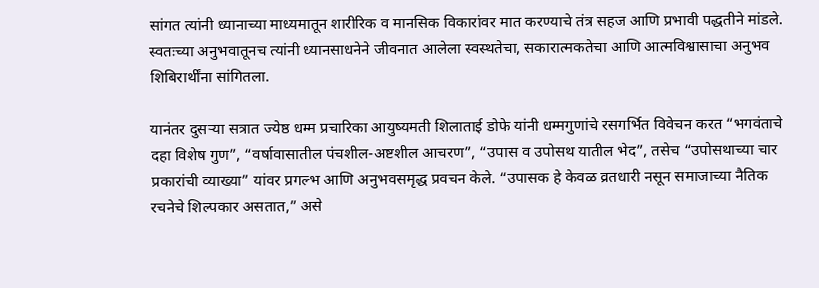सांगत त्यांनी ध्यानाच्या माध्यमातून शारीरिक व मानसिक विकारांवर मात करण्याचे तंत्र सहज आणि प्रभावी पद्धतीने मांडले. स्वतःच्या अनुभवातूनच त्यांनी ध्यानसाधनेने जीवनात आलेला स्वस्थतेचा, सकारात्मकतेचा आणि आत्मविश्वासाचा अनुभव शिबिरार्थींना सांगितला.

यानंतर दुसऱ्या सत्रात ज्येष्ठ धम्म प्रचारिका आयुष्यमती शिलाताई डोफे यांनी धम्मगुणांचे रसगर्भित विवेचन करत “भगवंताचे दहा विशेष गुण”, “वर्षावासातील पंचशील-अष्टशील आचरण”, “उपास व उपोसथ यातील भेद”, तसेच “उपोसथाच्या चार प्रकारांची व्याख्या” यांवर प्रगल्भ आणि अनुभवसमृद्ध प्रवचन केले. “उपासक हे केवळ व्रतधारी नसून समाजाच्या नैतिक रचनेचे शिल्पकार असतात,” असे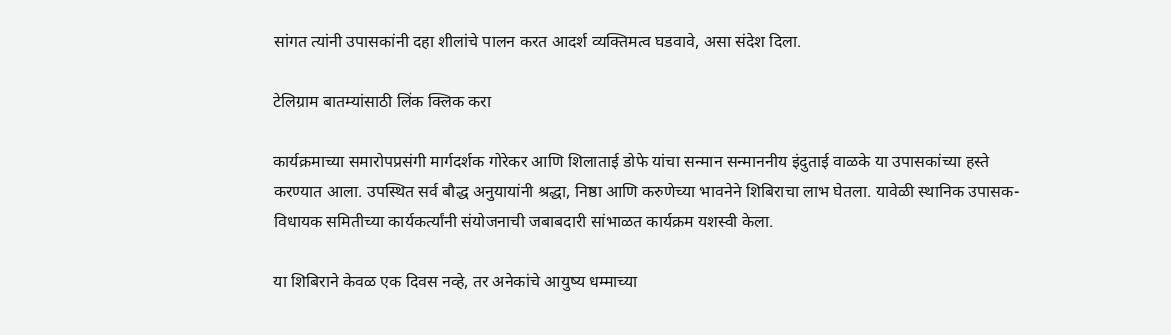सांगत त्यांनी उपासकांनी दहा शीलांचे पालन करत आदर्श व्यक्तिमत्व घडवावे, असा संदेश दिला.

टेलिग्राम बातम्यांसाठी लिंक क्लिक करा

कार्यक्रमाच्या समारोपप्रसंगी मार्गदर्शक गोरेकर आणि शिलाताई डोफे यांचा सन्मान सन्माननीय इंदुताई वाळके या उपासकांच्या हस्ते करण्यात आला. उपस्थित सर्व बौद्ध अनुयायांनी श्रद्धा, निष्ठा आणि करुणेच्या भावनेने शिबिराचा लाभ घेतला. यावेळी स्थानिक उपासक-विधायक समितीच्या कार्यकर्त्यांनी संयोजनाची जबाबदारी सांभाळत कार्यक्रम यशस्वी केला.

या शिबिराने केवळ एक दिवस नव्हे, तर अनेकांचे आयुष्य धम्माच्या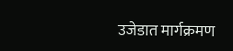उजेडात मार्गक्रमण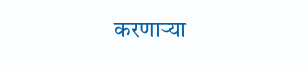करणाऱ्या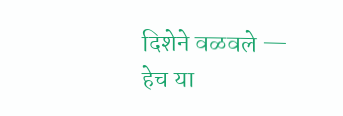दिशेने वळवले — हेच या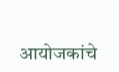आयोजकांचे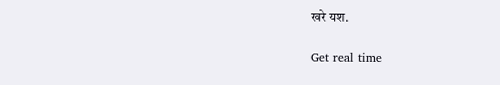खरे यश.

Get real time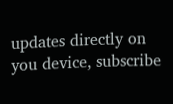updates directly on you device, subscribe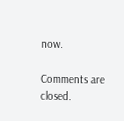now.

Comments are closed.